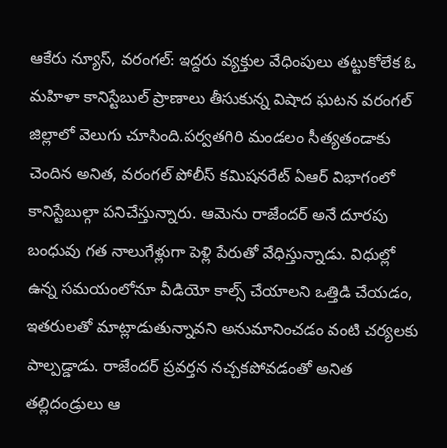ఆకేరు న్యూస్, వరంగల్: ఇద్దరు వ్యక్తుల వేధింపులు తట్టుకోలేక ఓ మహిళా కానిస్టేబుల్ ప్రాణాలు తీసుకున్న విషాద ఘటన వరంగల్ జిల్లాలో వెలుగు చూసింది.పర్వతగిరి మండలం సీత్యతండాకు చెందిన అనిత, వరంగల్ పోలీస్ కమిషనరేట్ ఏఆర్ విభాగంలో కానిస్టేబుల్గా పనిచేస్తున్నారు. ఆమెను రాజేందర్ అనే దూరపు బంధువు గత నాలుగేళ్లుగా పెళ్లి పేరుతో వేధిస్తున్నాడు. విధుల్లో ఉన్న సమయంలోనూ వీడియో కాల్స్ చేయాలని ఒత్తిడి చేయడం, ఇతరులతో మాట్లాడుతున్నావని అనుమానించడం వంటి చర్యలకు పాల్పడ్డాడు. రాజేందర్ ప్రవర్తన నచ్చకపోవడంతో అనిత తల్లిదండ్రులు ఆ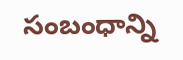సంబంధాన్ని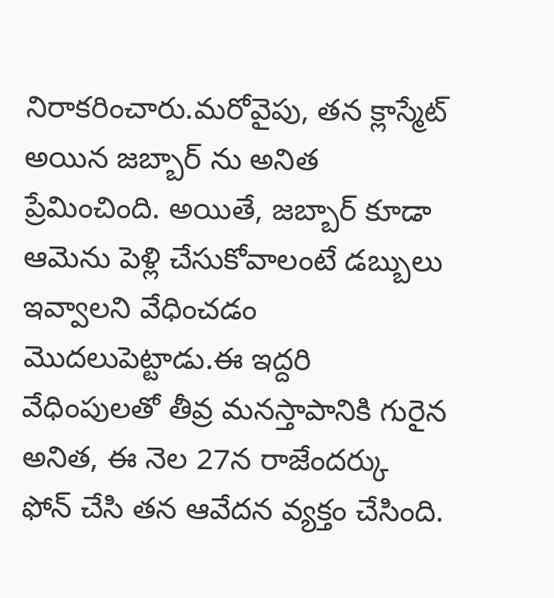నిరాకరించారు.మరోవైపు, తన క్లాస్మేట్ అయిన జబ్బార్ ను అనిత ప్రేమించింది. అయితే, జబ్బార్ కూడా ఆమెను పెళ్లి చేసుకోవాలంటే డబ్బులు ఇవ్వాలని వేధించడం మొదలుపెట్టాడు.ఈ ఇద్దరి వేధింపులతో తీవ్ర మనస్తాపానికి గురైన అనిత, ఈ నెల 27న రాజేందర్కు ఫోన్ చేసి తన ఆవేదన వ్యక్తం చేసింది.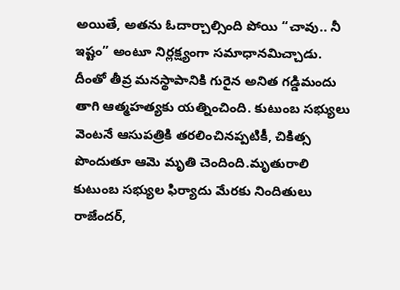అయితే, అతను ఓదార్చాల్సింది పోయి “చావు.. నీ ఇష్టం” అంటూ నిర్లక్ష్యంగా సమాధానమిచ్చాడు. దీంతో తీవ్ర మనస్థాపానికి గురైన అనిత గడ్డిమందు తాగి ఆత్మహత్యకు యత్నించింది. కుటుంబ సభ్యులు వెంటనే ఆసుపత్రికి తరలించినప్పటికీ, చికిత్స పొందుతూ ఆమె మృతి చెందింది.మృతురాలి కుటుంబ సభ్యుల ఫిర్యాదు మేరకు నిందితులు రాజేందర్,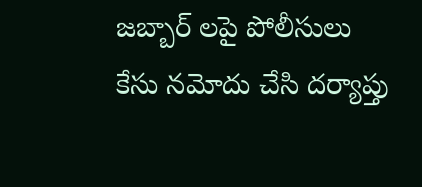జబ్బార్ లపై పోలీసులు కేసు నమోదు చేసి దర్యాప్తు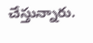చేస్తున్నారు.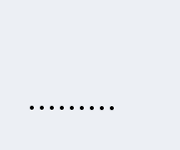………